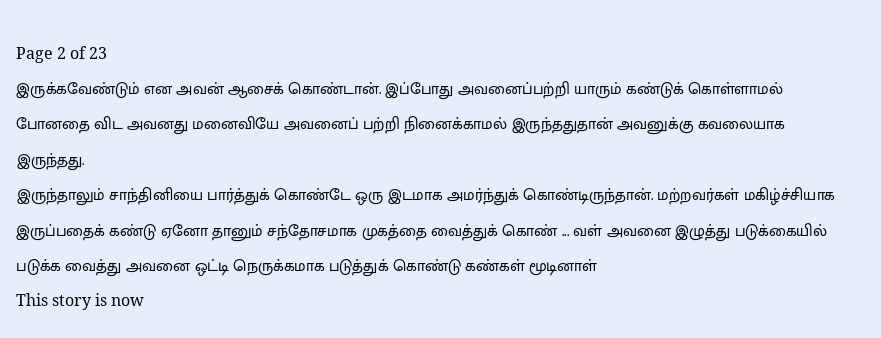Page 2 of 23
இருக்கவேண்டும் என அவன் ஆசைக் கொண்டான். இப்போது அவனைப்பற்றி யாரும் கண்டுக் கொள்ளாமல் போனதை விட அவனது மனைவியே அவனைப் பற்றி நினைக்காமல் இருந்ததுதான் அவனுக்கு கவலையாக இருந்தது.
இருந்தாலும் சாந்தினியை பார்த்துக் கொண்டே ஒரு இடமாக அமர்ந்துக் கொண்டிருந்தான். மற்றவர்கள் மகிழ்ச்சியாக இருப்பதைக் கண்டு ஏனோ தானும் சந்தோசமாக முகத்தை வைத்துக் கொண் ... வள் அவனை இழுத்து படுக்கையில் படுக்க வைத்து அவனை ஒட்டி நெருக்கமாக படுத்துக் கொண்டு கண்கள் மூடினாள்
This story is now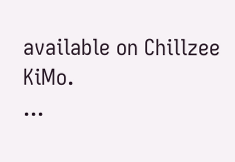available on Chillzee KiMo.
...